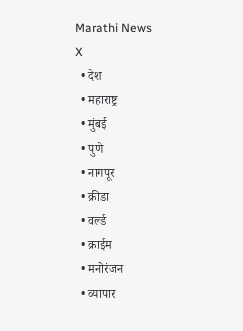Marathi News
X
  • देश
  • महाराष्ट्र
  • मुंबई
  • पुणे
  • नागपूर
  • क्रीडा
  • वर्ल्ड
  • क्राईम
  • मनोरंजन
  • व्यापार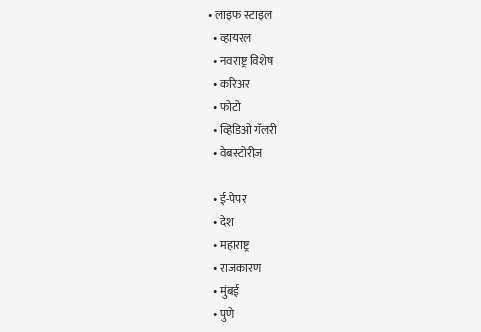• लाइफ स्टाइल
  • व्हायरल
  • नवराष्ट्र विशेष
  • करिअर
  • फोटो
  • व्हिडिओ गॅलरी
  • वेबस्टोरीज़

  • ई-पेपर
  • देश
  • महाराष्ट्र
  • राजकारण
  • मुंबई
  • पुणे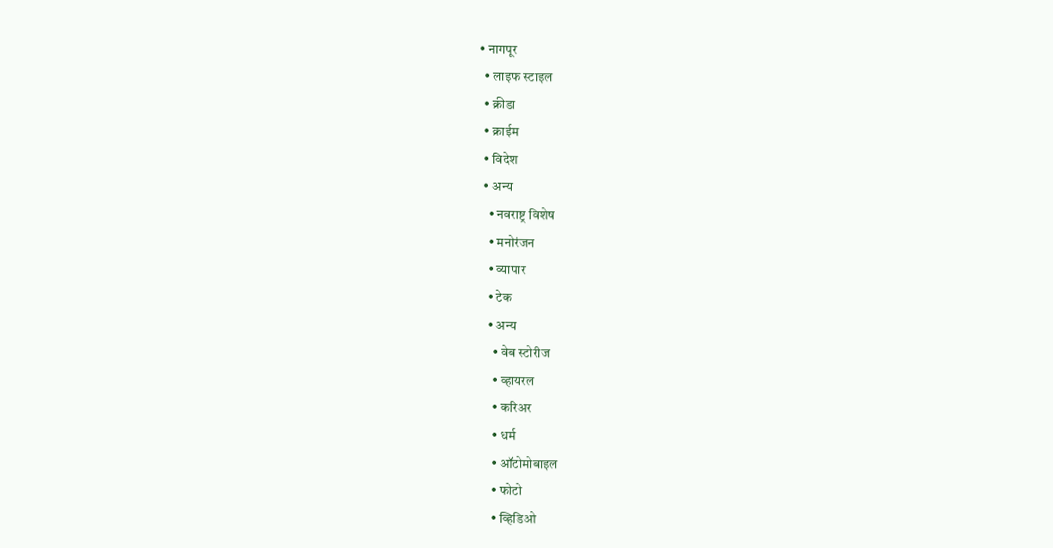• नागपूर
  • लाइफ स्टाइल
  • क्रीडा
  • क्राईम
  • विदेश
  • अन्य
    • नवराष्ट्र विशेष
    • मनोरंजन
    • व्यापार
    • टेक
    • अन्य
      • वेब स्टोरीज
      • व्हायरल
      • करिअर
      • धर्म
      • ऑटोमोबाइल
      • फोटो
      • व्हिडिओ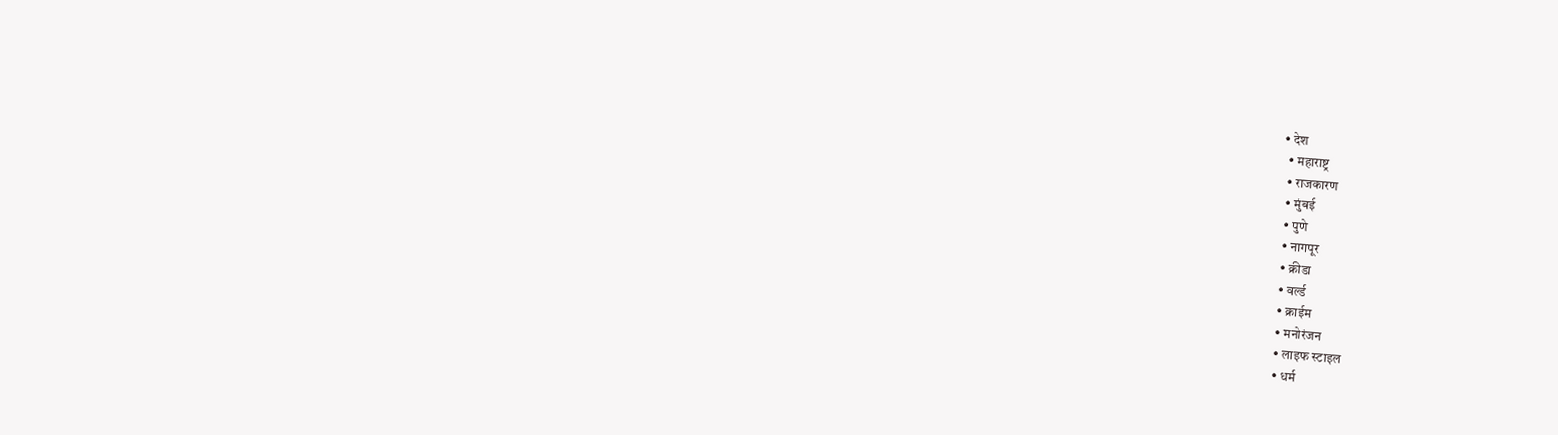• देश
  • महाराष्ट्र
  • राजकारण
  • मुंबई
  • पुणे
  • नागपूर
  • क्रीडा
  • वर्ल्ड
  • क्राईम
  • मनोरंजन
  • लाइफ स्टाइल
  • धर्म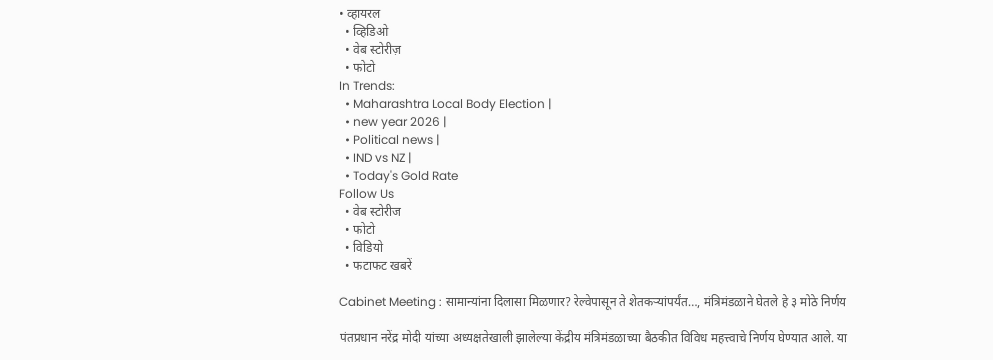• व्हायरल
  • व्हिडिओ
  • वेब स्टोरीज़
  • फोटो
In Trends:
  • Maharashtra Local Body Election |
  • new year 2026 |
  • Political news |
  • IND vs NZ |
  • Today's Gold Rate
Follow Us
  • वेब स्टोरीज
  • फोटो
  • विडियो
  • फटाफट खबरें

Cabinet Meeting : सामान्यांना दिलासा मिळणार? रेल्वेपासून ते शेतकऱ्यांपर्यंत…, मंत्रिमंडळाने घेतले हे ३ मोठे निर्णय

पंतप्रधान नरेंद्र मोदी यांच्या अध्यक्षतेखाली झालेल्या केंद्रीय मंत्रिमंडळाच्या बैठकीत विविध महत्त्वाचे निर्णय घेण्यात आले. या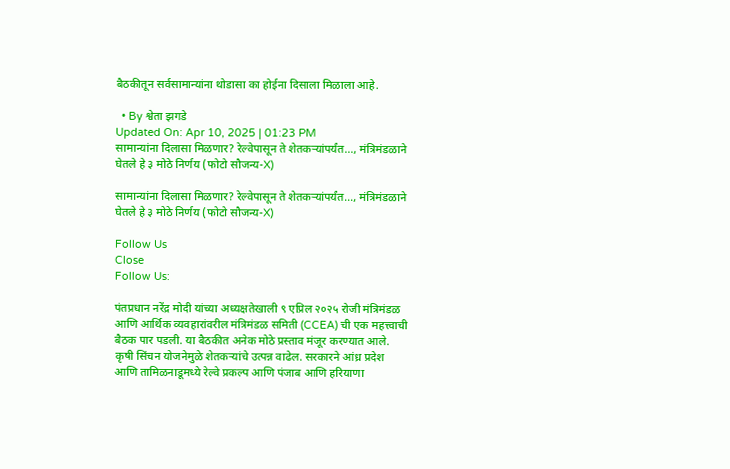बैठकीतून सर्वसामान्यांना थोडासा का होईना दिसाला मिळाला आहे.

  • By श्वेता झगडे
Updated On: Apr 10, 2025 | 01:23 PM
सामान्यांना दिलासा मिळणार? रेल्वेपासून ते शेतकऱ्यांपर्यंत..., मंत्रिमंडळाने घेतले हे ३ मोठे निर्णय (फोटो सौजन्य-X)

सामान्यांना दिलासा मिळणार? रेल्वेपासून ते शेतकऱ्यांपर्यंत..., मंत्रिमंडळाने घेतले हे ३ मोठे निर्णय (फोटो सौजन्य-X)

Follow Us
Close
Follow Us:

पंतप्रधान नरेंद्र मोदी यांच्या अध्यक्षतेखाली ९ एप्रिल २०२५ रोजी मंत्रिमंडळ आणि आर्थिक व्यवहारांवरील मंत्रिमंडळ समिती (CCEA) ची एक महत्त्वाची बैठक पार पडली. या बैठकीत अनेक मोठे प्रस्ताव मंजूर करण्यात आले. कृषी सिंचन योजनेमुळे शेतकऱ्यांचे उत्पन्न वाढेल. सरकारने आंध्र प्रदेश आणि तामिळनाडूमध्ये रेल्वे प्रकल्प आणि पंजाब आणि हरियाणा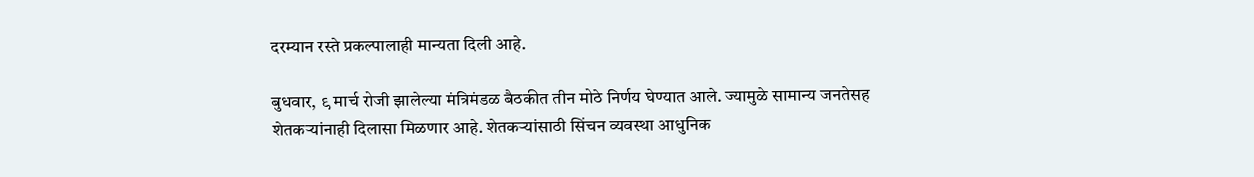दरम्यान रस्ते प्रकल्पालाही मान्यता दिली आहे.

बुधवार, ९ मार्च रोजी झालेल्या मंत्रिमंडळ बैठकीत तीन मोठे निर्णय घेण्यात आले. ज्यामुळे सामान्य जनतेसह शेतकऱ्यांनाही दिलासा मिळणार आहे. शेतकऱ्यांसाठी सिंचन व्यवस्था आधुनिक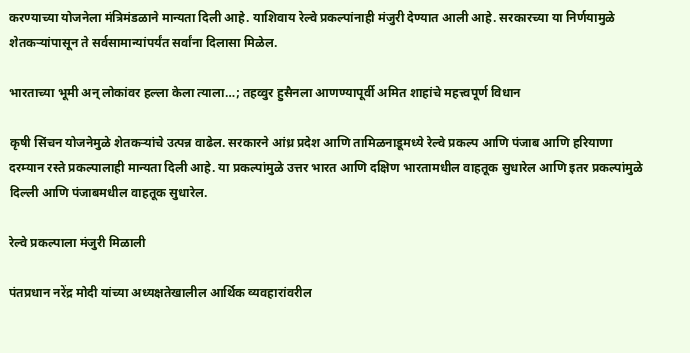करण्याच्या योजनेला मंत्रिमंडळाने मान्यता दिली आहे. याशिवाय रेल्वे प्रकल्पांनाही मंजुरी देण्यात आली आहे. सरकारच्या या निर्णयामुळे शेतकऱ्यांपासून ते सर्वसामान्यांपर्यंत सर्वांना दिलासा मिळेल.

भारताच्या भूमी अन् लोकांवर हल्ला केला त्याला…; तहव्वुर हुसैनला आणण्यापूर्वी अमित शाहांचे महत्त्वपूर्ण विधान

कृषी सिंचन योजनेमुळे शेतकऱ्यांचे उत्पन्न वाढेल. सरकारने आंध्र प्रदेश आणि तामिळनाडूमध्ये रेल्वे प्रकल्प आणि पंजाब आणि हरियाणा दरम्यान रस्ते प्रकल्पालाही मान्यता दिली आहे. या प्रकल्पांमुळे उत्तर भारत आणि दक्षिण भारतामधील वाहतूक सुधारेल आणि इतर प्रकल्पांमुळे दिल्ली आणि पंजाबमधील वाहतूक सुधारेल.

रेल्वे प्रकल्पाला मंजुरी मिळाली

पंतप्रधान नरेंद्र मोदी यांच्या अध्यक्षतेखालील आर्थिक व्यवहारांवरील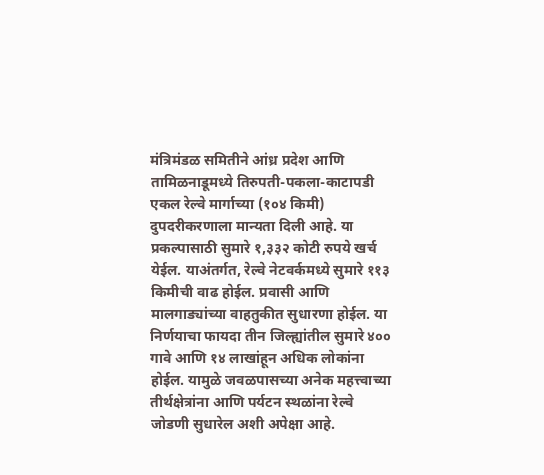मंत्रिमंडळ समितीने आंध्र प्रदेश आणि तामिळनाडूमध्ये तिरुपती-पकला-काटापडी एकल रेल्वे मार्गाच्या (१०४ किमी) दुपदरीकरणाला मान्यता दिली आहे. या प्रकल्पासाठी सुमारे १,३३२ कोटी रुपये खर्च येईल. याअंतर्गत, रेल्वे नेटवर्कमध्ये सुमारे ११३ किमीची वाढ होईल. प्रवासी आणि मालगाड्यांच्या वाहतुकीत सुधारणा होईल. या निर्णयाचा फायदा तीन जिल्ह्यांतील सुमारे ४०० गावे आणि १४ लाखांहून अधिक लोकांना होईल. यामुळे जवळपासच्या अनेक महत्त्वाच्या तीर्थक्षेत्रांना आणि पर्यटन स्थळांना रेल्वे जोडणी सुधारेल अशी अपेक्षा आहे.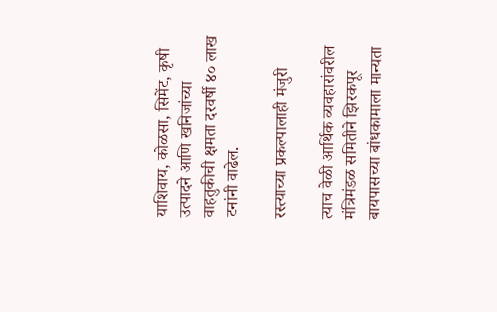याशिवाय, कोळसा, सिमेंट, कृषी उत्पादने आणि खनिजांच्या वाहतुकीची क्षमता दरवर्षी ४० लाख टनांनी वाढेल.

रस्त्याच्या प्रकल्पालाही मंजुरी

त्याच वेळी आर्थिक व्यवहारांवरील मंत्रिमंडळ समितीने झिरकपूर बायपासच्या बांधकामाला मान्यता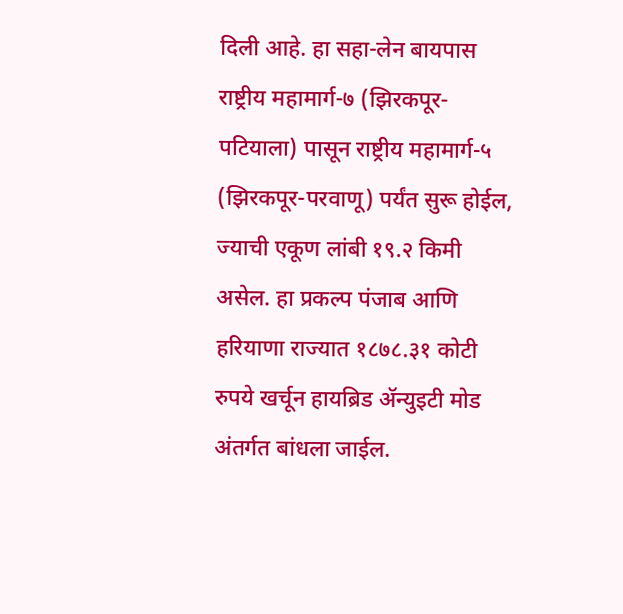दिली आहे. हा सहा-लेन बायपास राष्ट्रीय महामार्ग-७ (झिरकपूर-पटियाला) पासून राष्ट्रीय महामार्ग-५ (झिरकपूर-परवाणू) पर्यंत सुरू होईल, ज्याची एकूण लांबी १९.२ किमी असेल. हा प्रकल्प पंजाब आणि हरियाणा राज्यात १८७८.३१ कोटी रुपये खर्चून हायब्रिड ॲन्युइटी मोड अंतर्गत बांधला जाईल.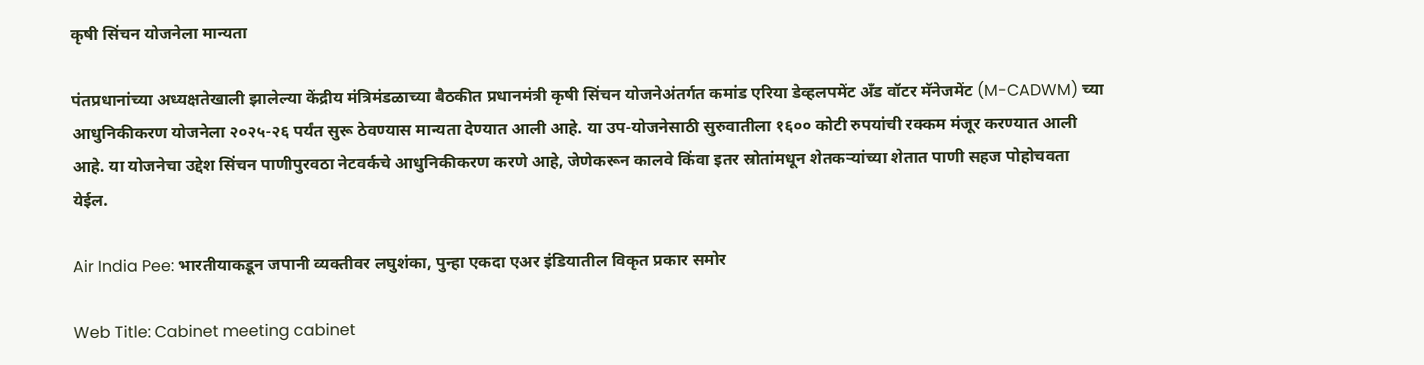कृषी सिंचन योजनेला मान्यता

पंतप्रधानांच्या अध्यक्षतेखाली झालेल्या केंद्रीय मंत्रिमंडळाच्या बैठकीत प्रधानमंत्री कृषी सिंचन योजनेअंतर्गत कमांड एरिया डेव्हलपमेंट अँड वॉटर मॅनेजमेंट (M-CADWM) च्या आधुनिकीकरण योजनेला २०२५-२६ पर्यंत सुरू ठेवण्यास मान्यता देण्यात आली आहे. या उप-योजनेसाठी सुरुवातीला १६०० कोटी रुपयांची रक्कम मंजूर करण्यात आली आहे. या योजनेचा उद्देश सिंचन पाणीपुरवठा नेटवर्कचे आधुनिकीकरण करणे आहे, जेणेकरून कालवे किंवा इतर स्रोतांमधून शेतकऱ्यांच्या शेतात पाणी सहज पोहोचवता येईल.

Air India Pee: भारतीयाकडून जपानी व्यक्तीवर लघुशंका, पुन्हा एकदा एअर इंडियातील विकृत प्रकार समोर

Web Title: Cabinet meeting cabinet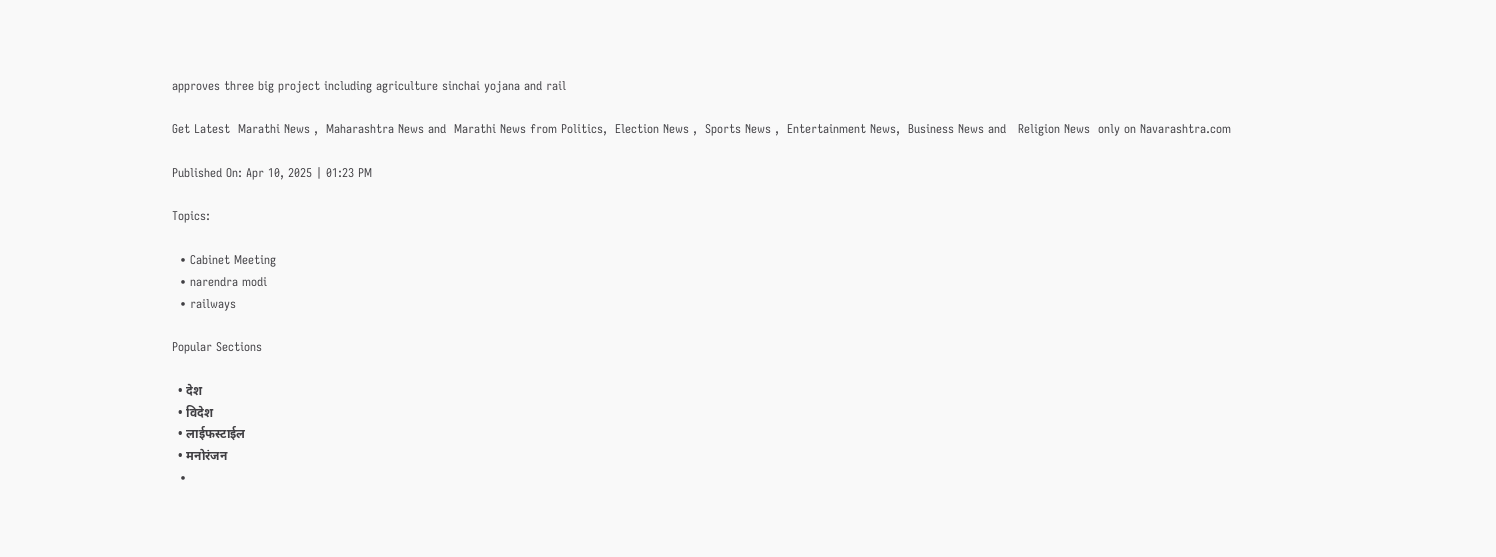approves three big project including agriculture sinchai yojana and rail

Get Latest  Marathi News ,  Maharashtra News and  Marathi News from Politics,  Election News ,  Sports News ,  Entertainment News,  Business News and   Religion News  only on Navarashtra.com

Published On: Apr 10, 2025 | 01:23 PM

Topics:

  • Cabinet Meeting
  • narendra modi
  • railways

Popular Sections

  • देश
  • विदेश
  • लाईफस्टाईल
  • मनोरंजन
  •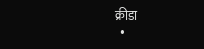क्रीडा
  •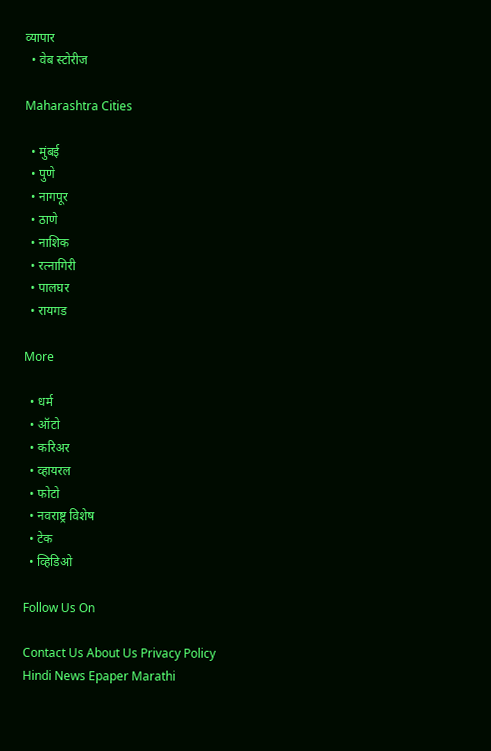व्यापार
  • वेब स्टोरीज

Maharashtra Cities

  • मुंबई
  • पुणे
  • नागपूर
  • ठाणे
  • नाशिक
  • रत्नागिरी
  • पालघर
  • रायगड

More

  • धर्म
  • ऑटो
  • करिअर
  • व्हायरल
  • फोटो
  • नवराष्ट्र विशेष
  • टेक
  • व्हिडिओ

Follow Us On

Contact Us About Us Privacy Policy
Hindi News Epaper Marathi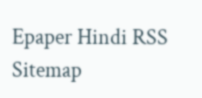Epaper Hindi RSS Sitemap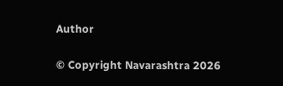Author

© Copyright Navarashtra 2026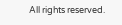All rights reserved.